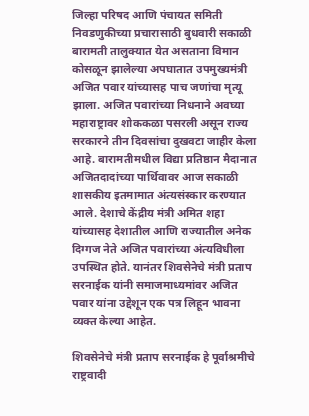जिल्हा परिषद आणि पंचायत समिती निवडणुकीच्या प्रचारासाठी बुधवारी सकाळी बारामती तालुक्यात येत असताना विमान कोसळून झालेल्या अपघातात उपमुख्यमंत्री अजित पवार यांच्यासह पाच जणांचा मृत्यू झाला. अजित पवारांच्या निधनाने अवघ्या महाराष्ट्रावर शोककळा पसरली असून राज्य सरकारने तीन दिवसांचा दुखवटा जाहीर केला आहे. बारामतीमधील विद्या प्रतिष्ठान मैदानात अजितदादांच्या पार्थिवावर आज सकाळी शासकीय इतमामात अंत्यसंस्कार करण्यात आले. देशाचे केंद्रीय मंत्री अमित शहा यांच्यासह देशातील आणि राज्यातील अनेक दिग्गज नेते अजित पवारांच्या अंत्यविधीला उपस्थित होते. यानंतर शिवसेनेचे मंत्री प्रताप सरनाईक यांनी समाजमाध्यमांवर अजित पवार यांना उद्देशून एक पत्र लिहून भावना व्यक्त केल्या आहेत.

शिवसेनेचे मंत्री प्रताप सरनाईक हे पूर्वाश्रमीचे राष्ट्रवादी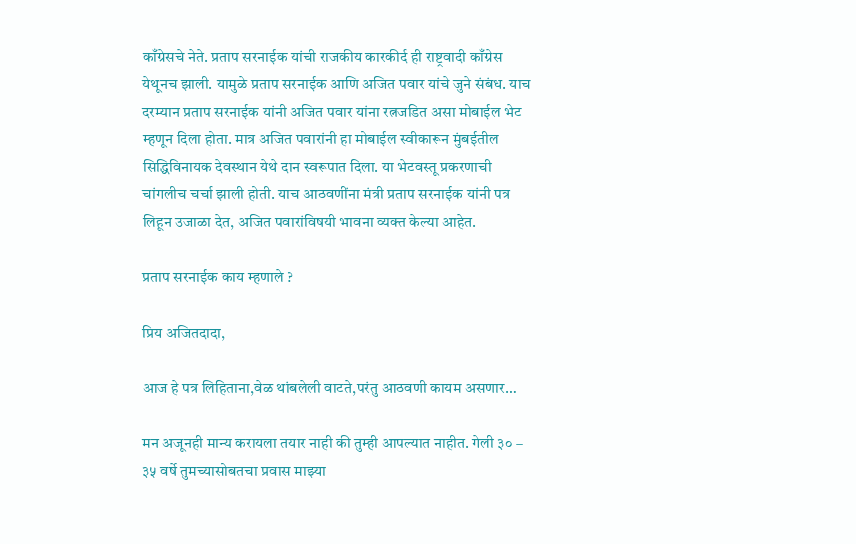काँग्रेसचे नेते. प्रताप सरनाईक यांची राजकीय कारकीर्द ही राष्ट्रवादी काँग्रेस येथूनच झाली. यामुळे प्रताप सरनाईक आणि अजित पवार यांचे जुने संबंध. याच दरम्यान प्रताप सरनाईक यांनी अजित पवार यांना रत्नजडित असा मोबाईल भेट म्हणून दिला होता. मात्र अजित पवारांनी हा मोबाईल स्वीकारून मुंबईतील सिद्धिविनायक देवस्थान येथे दान स्वरूपात दिला. या भेटवस्तू प्रकरणाची चांगलीच चर्चा झाली होती. याच आठवणींना मंत्री प्रताप सरनाईक यांनी पत्र लिहून उजाळा देत, अजित पवारांविषयी भावना व्यक्त केल्या आहेत.

प्रताप सरनाईक काय म्हणाले ?

प्रिय अजितदादा,

आज हे पत्र लिहिताना,वेळ थांबलेली वाटते,परंतु आठवणी कायम असणार…

मन अजूनही मान्य करायला तयार नाही की तुम्ही आपल्यात नाहीत. गेली ३० – ३५ वर्षे तुमच्यासोबतचा प्रवास माझ्या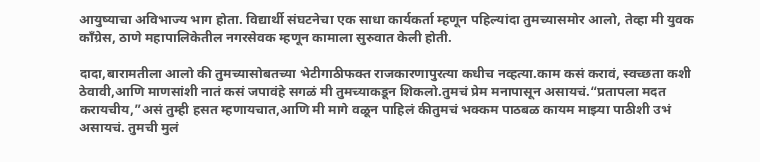आयुष्याचा अविभाज्य भाग होता. विद्यार्थी संघटनेचा एक साधा कार्यकर्ता म्हणून पहिल्यांदा तुमच्यासमोर आलो, तेव्हा मी युवक काँग्रेस, ठाणे महापालिकेतील नगरसेवक म्हणून कामाला सुरुवात केली होती.

दादा,बारामतीला आलो की तुमच्यासोबतच्या भेटीगाठीफक्त राजकारणापुरत्या कधीच नव्हत्या.काम कसं करावं, स्वच्छता कशी ठेवावी,आणि माणसांशी नातं कसं जपावंहे सगळं मी तुमच्याकडून शिकलो.तुमचं प्रेम मनापासून असायचं.“प्रतापला मदत करायचीय,”असं तुम्ही हसत म्हणायचात,आणि मी मागे वळून पाहिलं कीतुमचं भक्कम पाठबळ कायम माझ्या पाठीशी उभं असायचं. तुमची मुलं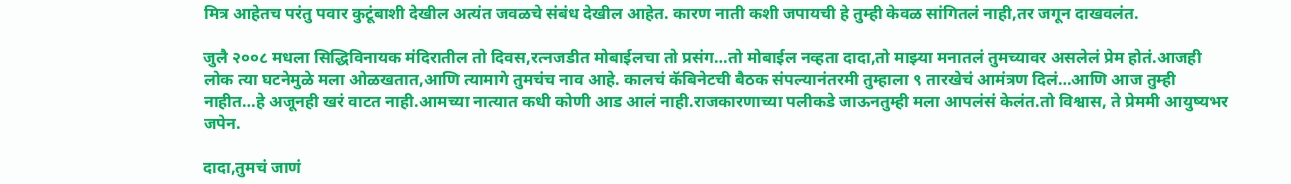मित्र आहेतच परंतु पवार कुटूंबाशी देखील अत्यंत जवळचे संबंध देखील आहेत. कारण नाती कशी जपायची हे तुम्ही केवळ सांगितलं नाही,तर जगून दाखवलंत.

जुलै २००८ मधला सिद्धिविनायक मंदिरातील तो दिवस,रत्नजडीत मोबाईलचा तो प्रसंग…तो मोबाईल नव्हता दादा,तो माझ्या मनातलं तुमच्यावर असलेलं प्रेम होतं.आजही लोक त्या घटनेमुळे मला ओळखतात,आणि त्यामागे तुमचंच नाव आहे. कालचं कॅबिनेटची बैठक संपल्यानंतरमी तुम्हाला ९ तारखेचं आमंत्रण दिलं…आणि आज तुम्ही नाहीत…हे अजूनही खरं वाटत नाही.आमच्या नात्यात कधी कोणी आड आलं नाही.राजकारणाच्या पलीकडे जाऊनतुम्ही मला आपलंसं केलंत.तो विश्वास, ते प्रेममी आयुष्यभर जपेन.

दादा,तुमचं जाणं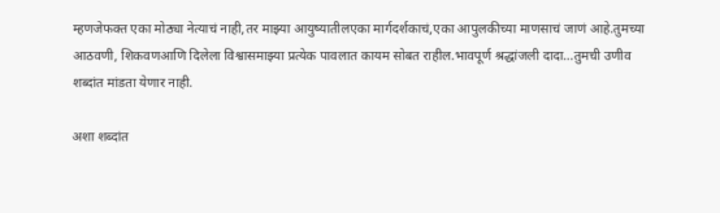म्हणजेफक्त एका मोठ्या नेत्याचं नाही,तर माझ्या आयुष्यातीलएका मार्गदर्शकाचं,एका आपुलकीच्या माणसाचं जाणं आहे.तुमच्या आठवणी, शिकवणआणि दिलेला विश्वासमाझ्या प्रत्येक पावलात कायम सोबत राहील.भावपूर्ण श्रद्धांजली दादा…तुमची उणीव शब्दांत मांडता येणार नाही.

अशा शब्दांत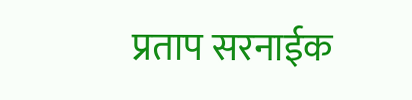प्रताप सरनाईक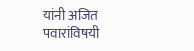यांनी अजित पवारांविषयी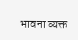भावना व्यक्त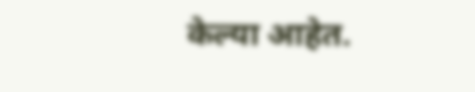केल्या आहेत.